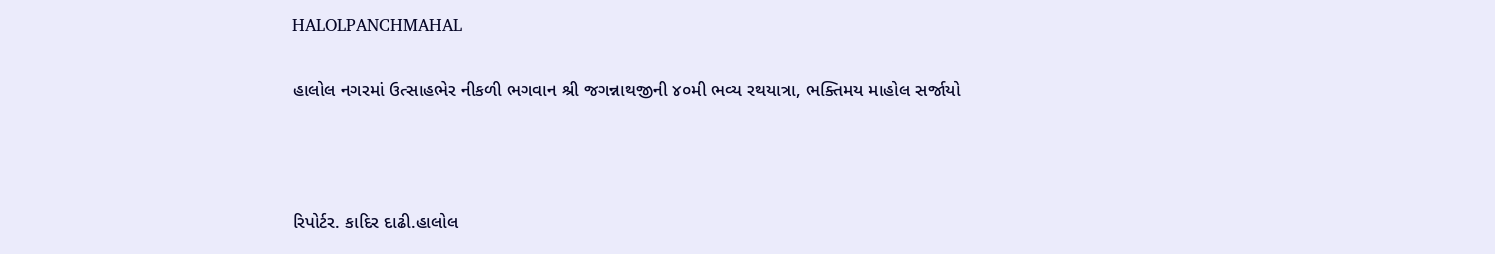HALOLPANCHMAHAL

હાલોલ નગરમાં ઉત્સાહભેર નીકળી ભગવાન શ્રી જગન્નાથજીની ૪૦મી ભવ્ય રથયાત્રા, ભક્તિમય માહોલ સર્જાયો



રિપોર્ટર. કાદિર દાઢી.હાલોલ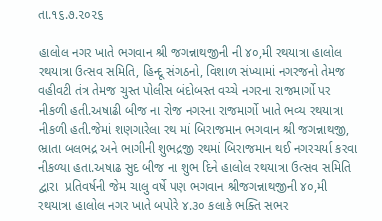તા.૧૬.૭.૨૦૨૬

હાલોલ નગર ખાતે ભગવાન શ્રી જગન્નાથજીની ની ૪૦,મી રથયાત્રા હાલોલ રથયાત્રા ઉત્સવ સમિતિ, હિન્દૂ સંગઠનો, વિશાળ સંખ્યામાં નગરજનો તેમજ વહીવટી તંત્ર તેમજ ચુસ્ત પોલીસ બંદોબસ્ત વચ્ચે નગરના રાજમાર્ગો પર નીકળી હતી.અષાઢી બીજ ના રોજ નગરના રાજમાર્ગો ખાતે ભવ્ય રથયાત્રા નીકળી હતી.જેમાં શણગારેલા રથ માં બિરાજમાન ભગવાન શ્રી જગન્નાથજી, ભ્રાતા બલભદ્ર અને ભાગીની શુભદ્રજી રથમાં બિરાજમાન થઈ નગરચર્યા કરવા નીકળ્યા હતા.અષાઢ સુદ બીજ ના શુભ દિને હાલોલ રથયાત્રા ઉત્સવ સમિતિ દ્વારા  પ્રતિવર્ષની જેમ ચાલુ વર્ષે પણ ભગવાન શ્રીજગન્નાથજીની ૪૦,મી રથયાત્રા હાલોલ નગર ખાતે બપોરે ૪.૩૦ કલાકે ભક્તિ સભર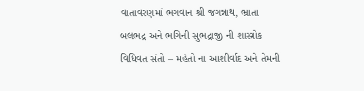વાતાવરણમાં ભગવાન શ્રી જગન્નાથ, ભ્રાતા બલભદ્ર અને ભગિની સુભદ્રાજી ની શાસ્ત્રોક વિધિવત સંતો – મહંતો ના આશીર્વાદ અને તેમની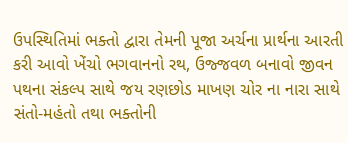ઉપસ્થિતિમાં ભક્તો દ્વારા તેમની પૂજા અર્ચના પ્રાર્થના આરતી કરી આવો ખેંચો ભગવાનનો રથ, ઉજ્જવળ બનાવો જીવન પથના સંકલ્પ સાથે જય રણછોડ માખણ ચોર ના નારા સાથે સંતો-મહંતો તથા ભક્તોની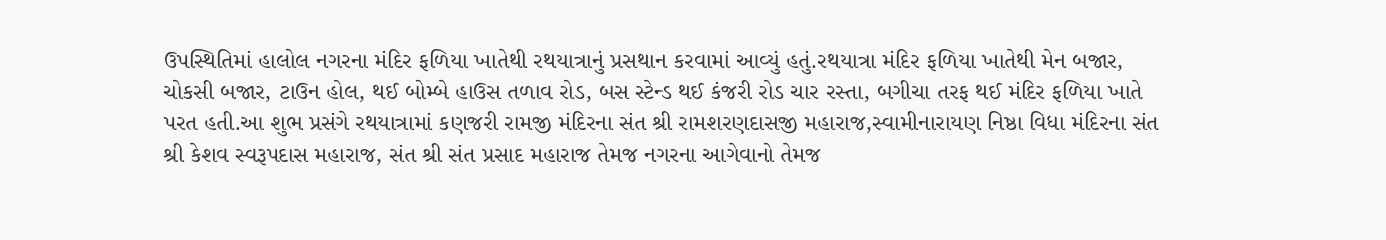ઉપસ્થિતિમાં હાલોલ નગરના મંદિર ફળિયા ખાતેથી રથયાત્રાનું પ્રસથાન કરવામાં આવ્યું હતું.રથયાત્રા મંદિર ફળિયા ખાતેથી મેન બજાર, ચોકસી બજાર, ટાઉન હોલ, થઈ બોમ્બે હાઉસ તળાવ રોડ, બસ સ્ટેન્ડ થઈ કંજરી રોડ ચાર રસ્તા, બગીચા તરફ થઈ મંદિર ફળિયા ખાતે પરત હતી.આ શુભ પ્રસંગે રથયાત્રામાં કણજરી રામજી મંદિરના સંત શ્રી રામશરણદાસજી મહારાજ,સ્વામીનારાયણ નિષ્ઠા વિધા મંદિરના સંત શ્રી કેશવ સ્વરૂપદાસ મહારાજ, સંત શ્રી સંત પ્રસાદ મહારાજ તેમજ નગરના આગેવાનો તેમજ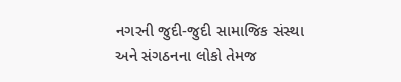નગરની જુદી-જુદી સામાજિક સંસ્થા અને સંગઠનના લોકો તેમજ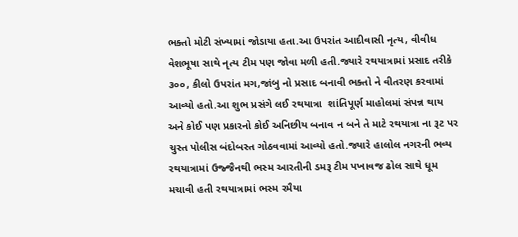ભક્તો મોટી સંખ્યામાં જોડાયા હતા.આ ઉપરાંત આદીવાસી નૃત્ય, વીવીધ વેશભૂષા સાથે નૃત્ય ટીમ પણ જોવા મળી હતી.જ્યારે રથયાત્રામાં પ્રસાદ તરીકે ૩૦૦, કીલો ઉપરાંત મગ,જાંબુ નો પ્રસાદ બનાવી ભક્તો ને વીતરણ કરવામાં આવ્યો હતો.આ શુભ પ્રસંગે લઈ રથયાત્રા  શાંતિપૂર્ણ માહોલમાં સંપન્ન થાય અને કોઈ પણ પ્રકારનો કોઈ અનિછીય બનાવ ન બને તે માટે રથયાત્રા ના રૂટ પર ચુસ્ત પોલીસ બંદોબસ્ત ગોઠવવામાં આવ્યો હતો.જ્યારે હાલોલ નગરની ભવ્ય રથયાત્રામાં ઉજ્જૈનથી ભસ્મ આરતીની ડમરૂ ટીમ પખાવજ ઢોલ સાથે ધૂમ મચાવી હતી રથયાત્રામાં ભસ્મ રમૈયા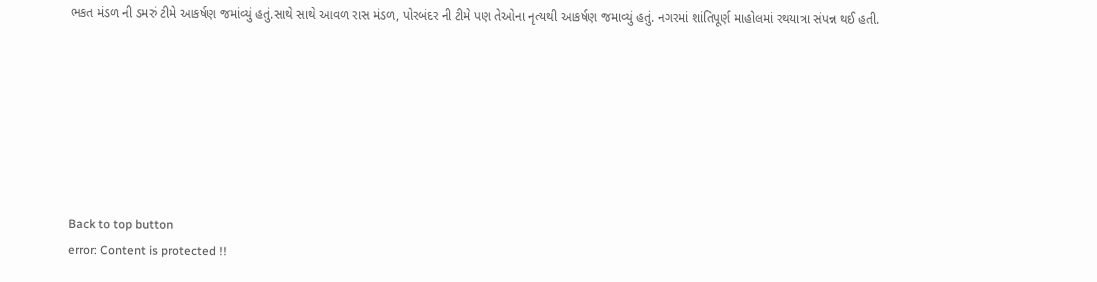ભકત મંડળ ની ડમરું ટીમે આકર્ષણ જમાંવ્યું હતું.સાથે સાથે આવળ રાસ મંડળ, પોરબંદર ની ટીમે પણ તેઓના નૃત્યથી આકર્ષણ જમાવ્યું હતું. નગરમાં શાંતિપૂર્ણ માહોલમાં રથયાત્રા સંપન્ન થઈ હતી.







Back to top button
error: Content is protected !!